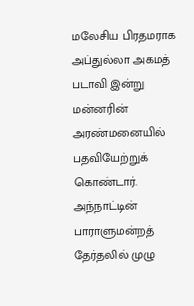மலேசிய பிரதமராக அப்துல்லா அகமத் படாவி இன்று மன்னரின் அரண்மனையில் பதவியேற்றுக் கொண்டார்.
அந்நாட்டின் பாராளுமன்றத் தேர்தலில் முழு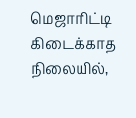மெஜாரிட்டி கிடைக்காத நிலையில்,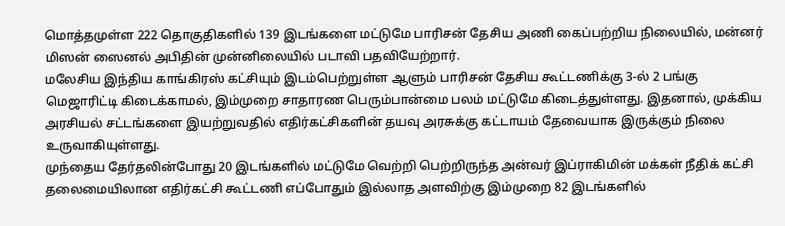மொத்தமுள்ள 222 தொகுதிகளில் 139 இடங்களை மட்டுமே பாரிசன் தேசிய அணி கைப்பற்றிய நிலையில், மன்னர் மிஸன் ஸைனல் அபிதின் முன்னிலையில் படாவி பதவியேற்றார்.
மலேசிய இந்திய காங்கிரஸ் கட்சியும் இடம்பெற்றுள்ள ஆளும் பாரிசன் தேசிய கூட்டணிக்கு 3-ல் 2 பங்கு மெஜாரிட்டி கிடைக்காமல், இம்முறை சாதாரண பெரும்பான்மை பலம் மட்டுமே கிடைத்துள்ளது. இதனால், முக்கிய அரசியல் சட்டங்களை இயற்றுவதில் எதிர்கட்சிகளின் தயவு அரசுக்கு கட்டாயம் தேவையாக இருக்கும் நிலை உருவாகியுள்ளது.
முந்தைய தேர்தலின்போது 20 இடங்களில் மட்டுமே வெற்றி பெற்றிருந்த அன்வர் இப்ராகிமின் மக்கள் நீதிக் கட்சி தலைமையிலான எதிர்கட்சி கூட்டணி எப்போதும் இல்லாத அளவிற்கு இம்முறை 82 இடங்களில்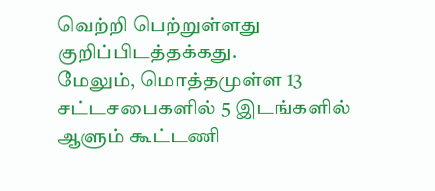வெற்றி பெற்றுள்ளது குறிப்பிடத்தக்கது.
மேலும், மொத்தமுள்ள 13 சட்டசபைகளில் 5 இடங்களில் ஆளும் கூட்டணி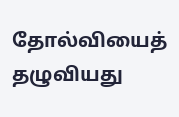தோல்வியைத் தழுவியது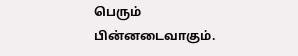பெரும் பின்னடைவாகும்.